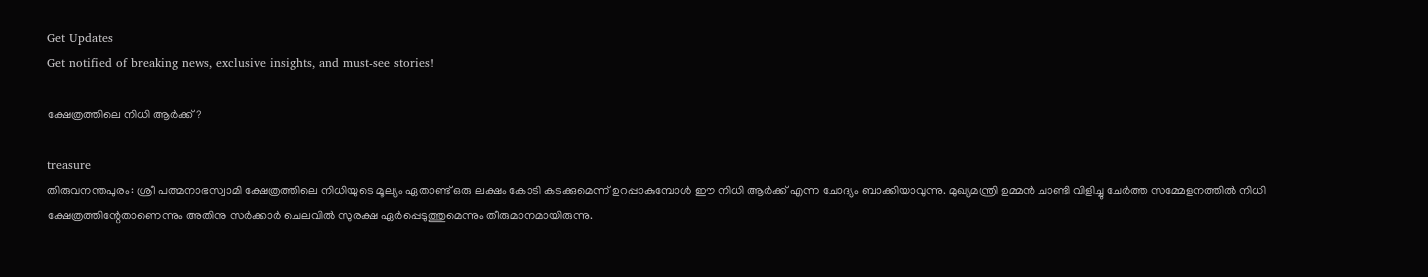Get Updates
Get notified of breaking news, exclusive insights, and must-see stories!

ക്ഷേത്രത്തിലെ നിധി ആര്‍ക്ക്?

treasure
തിരുവനന്തപുരം: ശ്രീ പത്മനാഭസ്വാമി ക്ഷേത്രത്തിലെ നിധിയുടെ മൂല്യം ഏതാണ്ട് ഒരു ലക്ഷം കോടി കടക്കുമെന്ന് ഉറപ്പാകുമ്പോള്‍ ഈ നിധി ആര്‍ക്ക് എന്ന ചോദ്യം ബാക്കിയാവുന്നു. മുഖ്യമന്ത്രി ഉമ്മന്‍ ചാണ്ടി വിളിച്ചു ചേര്‍ത്ത സമ്മേളനത്തില്‍ നിധി ക്ഷേത്രത്തിന്റേതാണെന്നും അതിനു സര്‍ക്കാര്‍ ചെലവില്‍ സുരക്ഷ ഏര്‍പ്പെടുത്തുമെന്നും തീരുമാനമായിരുന്നു.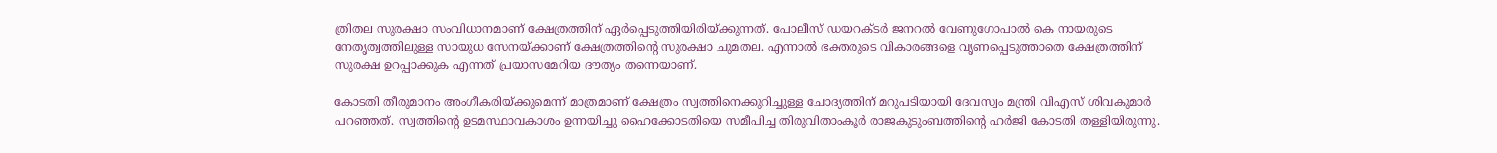ത്രിതല സുരക്ഷാ സംവിധാനമാണ് ക്ഷേത്രത്തിന് ഏര്‍പ്പെടുത്തിയിരിയ്ക്കുന്നത്. പോലീസ് ഡയറക്ടര്‍ ജനറല്‍ വേണുഗോപാല്‍ കെ നായരുടെ നേതൃത്വത്തിലുള്ള സായുധ സേനയ്ക്കാണ് ക്ഷേത്രത്തിന്റെ സുരക്ഷാ ചുമതല. എന്നാല്‍ ഭക്തരുടെ വികാരങ്ങളെ വൃണപ്പെടുത്താതെ ക്ഷേത്രത്തിന് സുരക്ഷ ഉറപ്പാക്കുക എന്നത് പ്രയാസമേറിയ ദൗത്യം തന്നെയാണ്.

കോടതി തീരുമാനം അംഗീകരിയ്ക്കുമെന്ന് മാത്രമാണ് ക്ഷേത്രം സ്വത്തിനെക്കുറിച്ചുള്ള ചോദ്യത്തിന് മറുപടിയായി ദേവസ്വം മന്ത്രി വിഎസ് ശിവകുമാര്‍ പറഞ്ഞത്. സ്വത്തിന്റെ ഉടമസ്ഥാവകാശം ഉന്നയിച്ചു ഹൈക്കോടതിയെ സമീപിച്ച തിരുവിതാംകൂര്‍ രാജകുടുംബത്തിന്റെ ഹര്‍ജി കോടതി തള്ളിയിരുന്നു.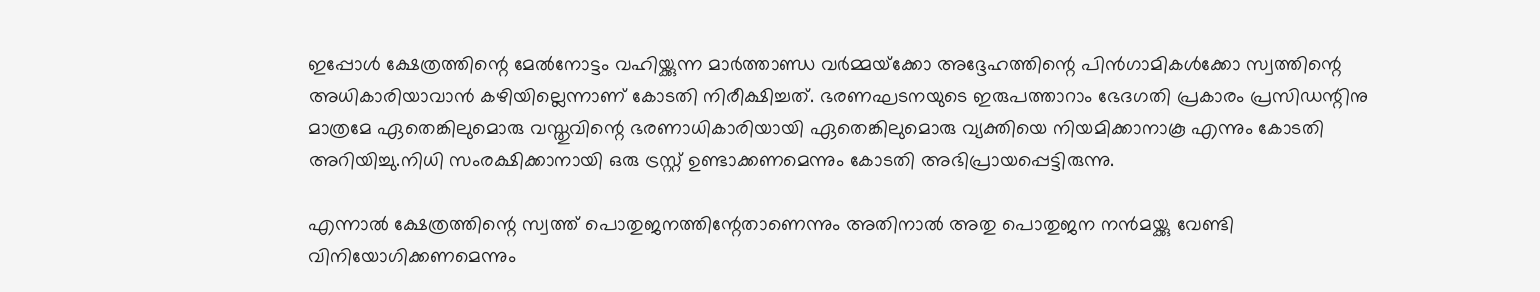ഇപ്പോള്‍ ക്ഷേത്രത്തിന്റെ മേല്‍നോട്ടം വഹിയ്ക്കുന്ന മാര്‍ത്താണ്ഡ വര്‍മ്മയ്‌ക്കോ അദ്ദേഹത്തിന്റെ പിന്‍ഗാമികള്‍ക്കോ സ്വത്തിന്റെ അധികാരിയാവാന്‍ കഴിയില്ലെന്നാണ് കോടതി നിരീക്ഷിച്ചത്. ഭരണഘടനയുടെ ഇരുപത്താറാം ഭേദഗതി പ്രകാരം പ്രസിഡന്റിനു മാത്രമേ ഏതെങ്കിലുമൊരു വസ്തുവിന്റെ ഭരണാധികാരിയായി ഏതെങ്കിലുമൊരു വ്യക്തിയെ നിയമിക്കാനാകൂ എന്നും കോടതി അറിയിച്ചു.നിധി സംരക്ഷിക്കാനായി ഒരു ട്രസ്റ്റ് ഉണ്ടാക്കണമെന്നും കോടതി അഭിപ്രായപ്പെട്ടിരുന്നു.

എന്നാല്‍ ക്ഷേത്രത്തിന്റെ സ്വത്ത് പൊതുജനത്തിന്റേതാണെന്നും അതിനാല്‍ അതു പൊതുജന നന്‍മയ്ക്കു വേണ്ടി വിനിയോഗിക്കണമെന്നും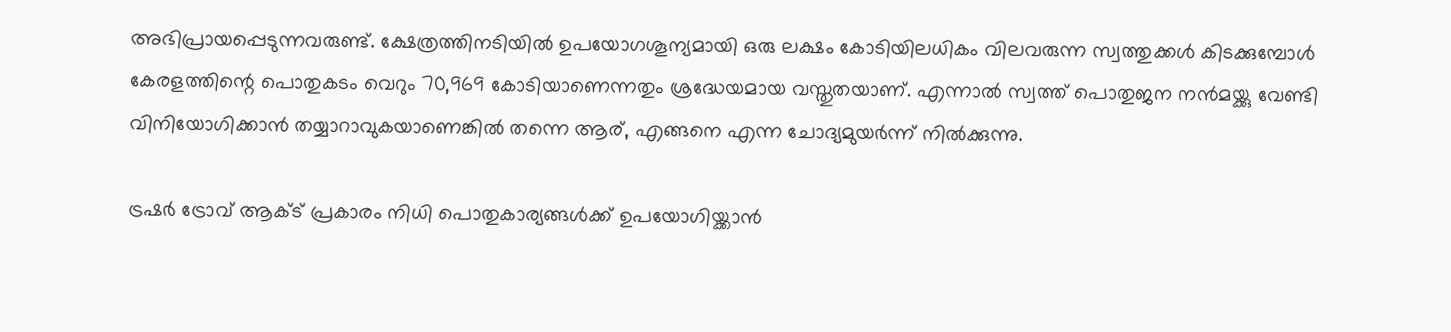അഭിപ്രായപ്പെടുന്നവരുണ്ട്. ക്ഷേത്രത്തിനടിയില്‍ ഉപയോഗശൂന്യമായി ഒരു ലക്ഷം കോടിയിലധികം വിലവരുന്ന സ്വത്തുക്കള്‍ കിടക്കുമ്പോള്‍ കേരളത്തിന്റെ പൊതുകടം വെറും 70,969 കോടിയാണെന്നതും ശ്രദ്ധേയമായ വസ്തുതയാണ്. എന്നാല്‍ സ്വത്ത് പൊതുജന നന്‍മയ്ക്കു വേണ്ടി വിനിയോഗിക്കാന്‍ തയ്യാറാവുകയാണെങ്കില്‍ തന്നെ ആര്, എങ്ങനെ എന്ന ചോദ്യമുയര്‍ന്ന് നില്‍ക്കുന്നു.

ട്രഷര്‍ ട്രോവ് ആക്ട് പ്രകാരം നിധി പൊതുകാര്യങ്ങള്‍ക്ക് ഉപയോഗിയ്ക്കാന്‍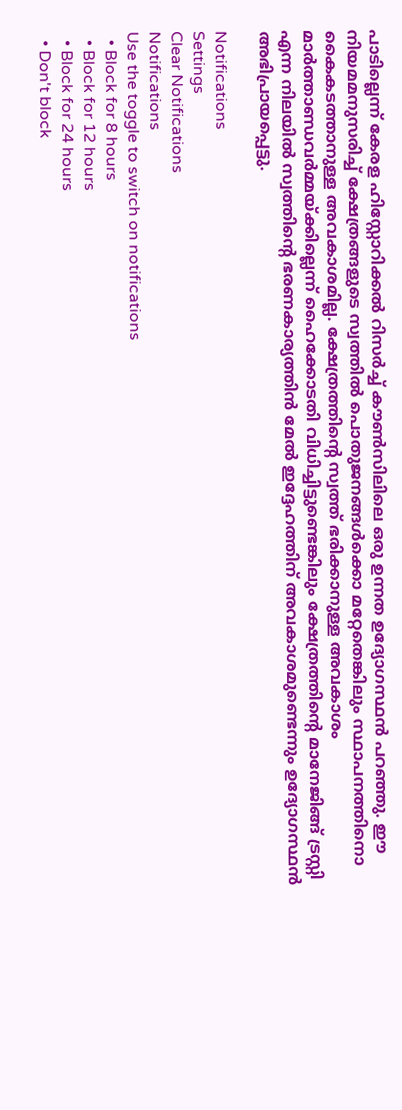പാടില്ലെന്ന്‌ കേരള ഹിസ്റ്റോറിക്കല്‍ റിസര്‍ച്ച് കൗണ്‍സിലിലെ ഒരു ഉന്നത ഉദ്യോഗസ്ഥന്‍ പറഞ്ഞു. ഈ നിയമമനുസരിച്ച് ക്ഷേത്രങ്ങളുടെ സ്വത്തില്‍ പൊതുജനങ്ങള്‍ക്കൊ മറ്റേതെങ്കിലും സ്ഥാപനത്തിനൊ കൈകടത്താനുള്ള അവകാശമില്ല. ക്ഷേത്രത്തിന്റെ സ്വത്ത് ഭരിക്കാനുള്ള അവകാശം മാര്‍ത്താണ്ഡവര്‍മ്മയ്ക്കില്ലെന്ന് ഹൈക്കോടതി വിധിച്ചിട്ടുണ്ടെങ്കിലും ക്ഷേത്രത്തിന്റെ മാനേജിങ്ങ് ട്രസ്റ്റി എന്ന നിലയില്‍ സ്വത്തിന്റെ ഭരണകാര്യത്തിന്‍ മേല്‍ ഇദ്ദേഹത്തിന് അവകാശമുണ്ടെന്നും ഉദ്യോഗസ്ഥന്‍ അഭിപ്രായപ്പെട്ടു.

Notifications
Settings
Clear Notifications
Notifications
Use the toggle to switch on notifications
  • Block for 8 hours
  • Block for 12 hours
  • Block for 24 hours
  • Don't block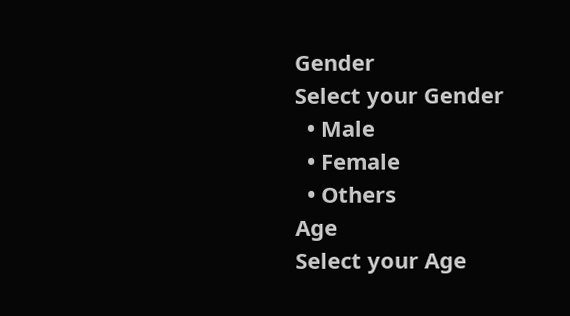Gender
Select your Gender
  • Male
  • Female
  • Others
Age
Select your Age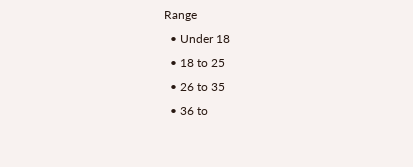Range
  • Under 18
  • 18 to 25
  • 26 to 35
  • 36 to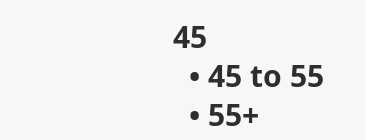45
  • 45 to 55
  • 55+